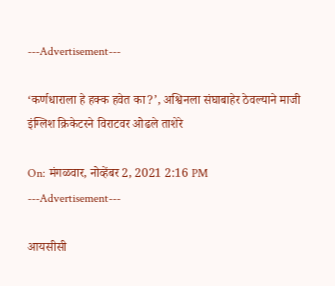---Advertisement---

‘कर्णधाराला हे हक्क हवेत का?’, अश्विनला संघाबाहेर ठेवल्याने माजी इंग्लिश क्रिकेटरने विराटवर ओढले ताशेरे

On: मंगळवार, नोव्हेंबर 2, 2021 2:16 PM
---Advertisement---

आयसीसी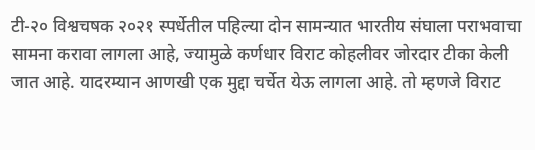टी-२० विश्वचषक २०२१ स्पर्धेतील पहिल्या दोन सामन्यात भारतीय संघाला पराभवाचा सामना करावा लागला आहे, ज्यामुळे कर्णधार विराट कोहलीवर जोरदार टीका केली जात आहे. यादरम्यान आणखी एक मुद्दा चर्चेत येऊ लागला आहे. तो म्हणजे विराट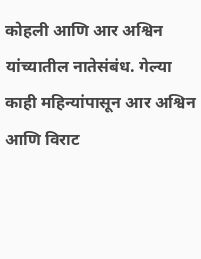कोहली आणि आर अश्विन यांच्यातील नातेसंबंध. गेल्या काही महिन्यांपासून आर अश्विन आणि विराट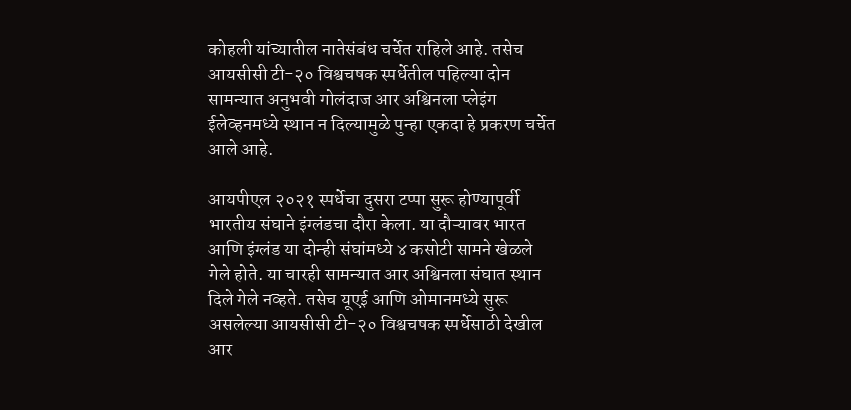कोहली यांच्यातील नातेसंबंध चर्चेत राहिले आहे. तसेच आयसीसी टी-२० विश्वचषक स्पर्धेतील पहिल्या दोन सामन्यात अनुभवी गोलंदाज आर अश्विनला प्लेइंग ईलेव्हनमध्ये स्थान न दिल्यामुळे पुन्हा एकदा हे प्रकरण चर्चेत आले आहे.

आयपीएल २०२१ स्पर्धेचा दुसरा टप्पा सुरू होण्यापूर्वी भारतीय संघाने इंग्लंडचा दौरा केला. या दौऱ्यावर भारत आणि इंग्लंड या दोन्ही संघांमध्ये ४ कसोटी सामने खेळले गेले होते. या चारही सामन्यात आर अश्विनला संघात स्थान दिले गेले नव्हते. तसेच यूएई आणि ओमानमध्ये सुरू असलेल्या आयसीसी टी-२० विश्वचषक स्पर्धेसाठी देखील आर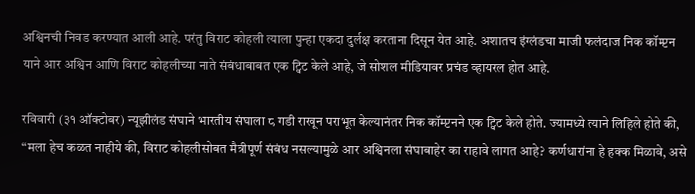अश्विनची निवड करण्यात आली आहे. परंतु विराट कोहली त्याला पुन्हा एकदा दुर्लक्ष करताना दिसून येत आहे. अशातच इंग्लंडचा माजी फलंदाज निक कॉम्प्टन याने आर अश्विन आणि विराट कोहलीच्या नाते संबंधाबाबत एक ट्विट केले आहे, जे सोशल मीडियावर प्रचंड व्हायरल होत आहे.

रविवारी (३१ ऑक्टोबर) न्यूझीलंड संघाने भारतीय संघाला ८ गडी राखून पराभूत केल्यानंतर निक कॉम्प्टनने एक ट्विट केले होते. ज्यामध्ये त्याने लिहिले होते की, “मला हेच कळत नाहीये की, विराट कोहलीसोबत मैत्रीपूर्ण संबंध नसल्यामुळे आर अश्विनला संघाबाहेर का राहावे लागत आहे? कर्णधारांना हे हक्क मिळावे, असे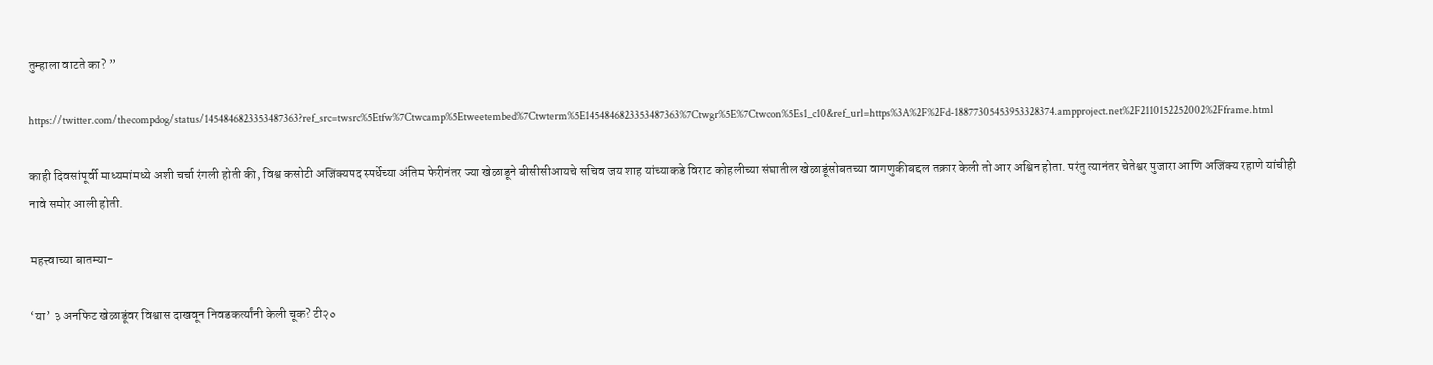तुम्हाला वाटते का? ”

https://twitter.com/thecompdog/status/1454846823353487363?ref_src=twsrc%5Etfw%7Ctwcamp%5Etweetembed%7Ctwterm%5E1454846823353487363%7Ctwgr%5E%7Ctwcon%5Es1_c10&ref_url=https%3A%2F%2Fd-18877305453953328374.ampproject.net%2F2110152252002%2Fframe.html

काही दिवसांपूर्वी माध्यमांमध्ये अशी चर्चा रंगली होती की, विश्व कसोटी अजिंक्यपद स्पर्धेच्या अंतिम फेरीनंतर ज्या खेळाडूने बीसीसीआयचे सचिव जय शाह यांच्याकडे विराट कोहलीच्या संघातील खेळाडूंसोबतच्या वागणुकीबद्दल तक्रार केली तो आर अश्विन होता. परंतु त्यानंतर चेतेश्वर पुजारा आणि अजिंक्य रहाणे यांचीही नावे समोर आली होती.

महत्त्वाच्या बातम्या-

‘या’ ३ अनफिट खेळाडूंवर विश्वास दाखवून निवडकर्त्यांनी केली चूक? टी२०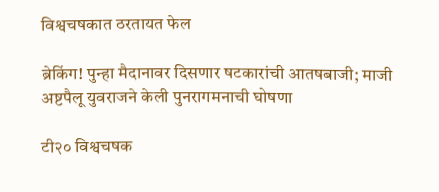विश्वचषकात ठरतायत फेल

ब्रेकिंग! पुन्हा मैदानावर दिसणार षटकारांची आतषबाजी; माजी अष्टपैलू युवराजने केली पुनरागमनाची घोषणा

टी२० विश्वचषक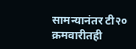सामन्यानंतर टी२० क्रमवारीतही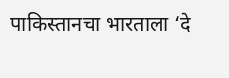पाकिस्तानचा भारताला ‘दे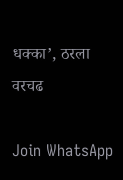धक्का’, ठरला वरचढ

Join WhatsApp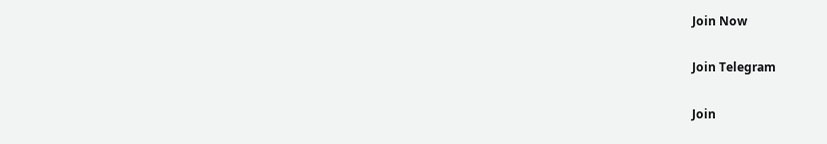Join Now

Join Telegram

Join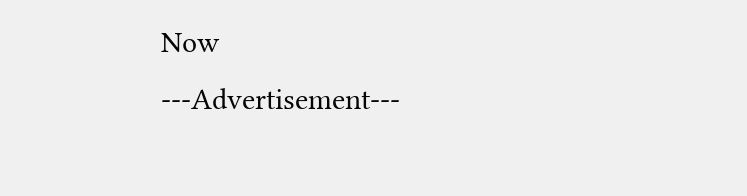Now
---Advertisement---